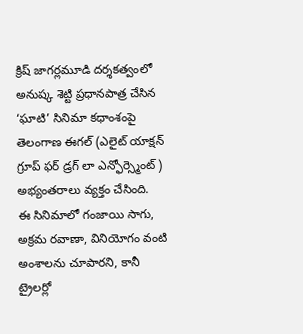క్రిష్ జాగర్లమూడి దర్శకత్వంలో అనుష్క శెట్టి ప్రధానపాత్ర చేసిన ‘ఘాటి’ సినిమా కధాంశంపై తెలంగాణ ఈగల్ (ఎలైట్ యాక్షన్ గ్రూప్ ఫర్ డ్రగ్ లా ఎన్ఫోర్స్మెంట్ ) అభ్యంతరాలు వ్యక్తం చేసింది.
ఈ సినిమాలో గంజాయి సాగు, అక్రమ రవాణా, వినియోగం వంటి అంశాలను చూపారని, కానీ ట్రైలర్లో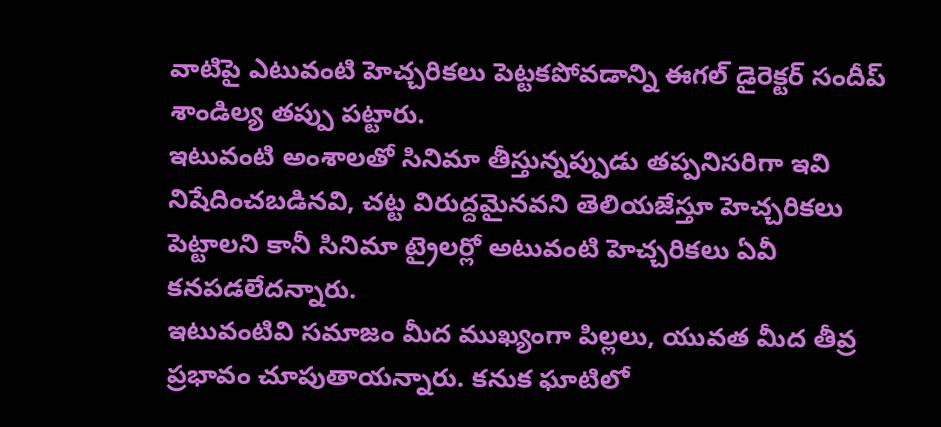వాటిపై ఎటువంటి హెచ్చరికలు పెట్టకపోవడాన్ని ఈగల్ డైరెక్టర్ సందీప్ శాండిల్య తప్పు పట్టారు.
ఇటువంటి అంశాలతో సినిమా తీస్తున్నప్పుడు తప్పనిసరిగా ఇవి నిషేదించబడినవి, చట్ట విరుద్దమైనవని తెలియజేస్తూ హెచ్చరికలు పెట్టాలని కానీ సినిమా ట్రైలర్లో అటువంటి హెచ్చరికలు ఏవీ కనపడలేదన్నారు.
ఇటువంటివి సమాజం మీద ముఖ్యంగా పిల్లలు, యువత మీద తీవ్ర ప్రభావం చూపుతాయన్నారు. కనుక ఘాటిలో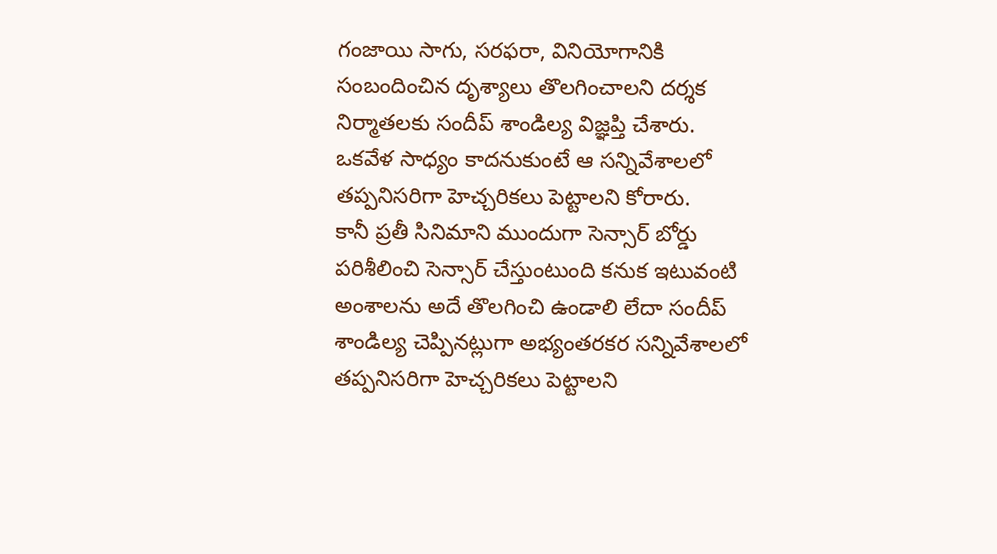గంజాయి సాగు, సరఫరా, వినియోగానికి సంబందించిన దృశ్యాలు తొలగించాలని దర్శక నిర్మాతలకు సందీప్ శాండిల్య విజ్ఞప్తి చేశారు. ఒకవేళ సాధ్యం కాదనుకుంటే ఆ సన్నివేశాలలో తప్పనిసరిగా హెచ్చరికలు పెట్టాలని కోరారు.
కానీ ప్రతీ సినిమాని ముందుగా సెన్సార్ బోర్డు పరిశీలించి సెన్సార్ చేస్తుంటుంది కనుక ఇటువంటి అంశాలను అదే తొలగించి ఉండాలి లేదా సందీప్ శాండిల్య చెప్పినట్లుగా అభ్యంతరకర సన్నివేశాలలో తప్పనిసరిగా హెచ్చరికలు పెట్టాలని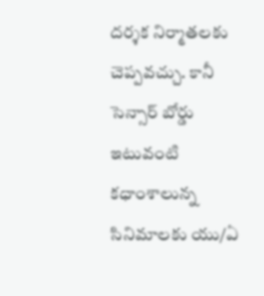దర్శక నిర్మాతలకు చెప్పవచ్చు. కానీ సెన్సార్ బోర్డు ఇటువంటి కధాంశాలున్న సినిమాలకు యు/ఏ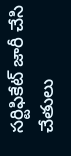సర్టిఫికేట్ జారీ చేసి చేతులు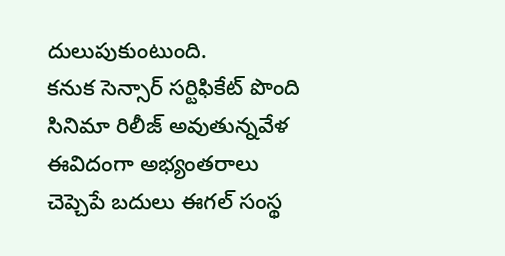దులుపుకుంటుంది.
కనుక సెన్సార్ సర్టిఫికేట్ పొంది సినిమా రిలీజ్ అవుతున్నవేళ ఈవిదంగా అభ్యంతరాలు చెప్చెపే బదులు ఈగల్ సంస్థ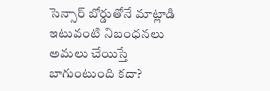సెన్సార్ బోర్డుతోనే మాట్లాడి ఇటువంటి నిబంధనలు అమలు చేయిస్తే బాగుంటుంది కదా?